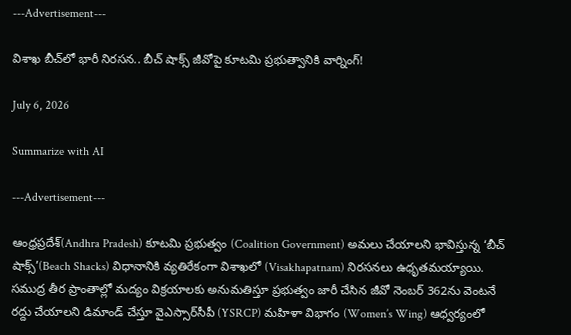---Advertisement---

విశాఖ బీచ్‌లో భారీ నిరసన.. బీచ్ షాక్స్ జీవోపై కూటమి ప్రభుత్వానికి వార్నింగ్!

July 6, 2026

Summarize with AI

---Advertisement---

ఆంధ్రప్రదేశ్(Andhra Pradesh) కూటమి ప్రభుత్వం (Coalition Government) అమలు చేయాలని భావిస్తున్న ‘బీచ్ షాక్స్’(Beach Shacks) విధానానికి వ్యతిరేకంగా విశాఖలో (Visakhapatnam) నిరసనలు ఉధృతమయ్యాయి. సముద్ర తీర ప్రాంతాల్లో మద్యం విక్రయాలకు అనుమతిస్తూ ప్రభుత్వం జారీ చేసిన జీవో నెంబర్ 362ను వెంటనే రద్దు చేయాలని డిమాండ్ చేస్తూ వైఎస్సార్‌సీపీ (YSRCP) మహిళా విభాగం (Women’s Wing) ఆధ్వర్యంలో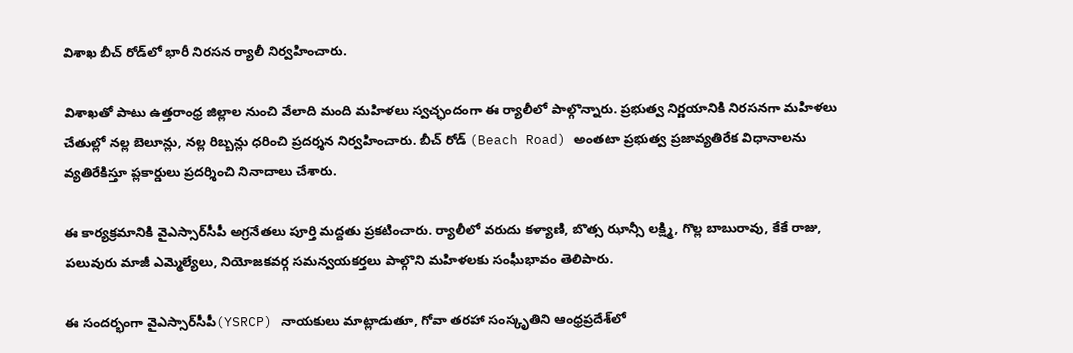విశాఖ బీచ్ రోడ్‌లో భారీ నిరసన ర్యాలీ నిర్వహించారు.

విశాఖతో పాటు ఉత్తరాంధ్ర జిల్లాల నుంచి వేలాది మంది మహిళలు స్వచ్ఛందంగా ఈ ర్యాలీలో పాల్గొన్నారు. ప్రభుత్వ నిర్ణయానికి నిరసనగా మహిళలు చేతుల్లో నల్ల బెలూన్లు, నల్ల రిబ్బన్లు ధరించి ప్రదర్శన నిర్వహించారు. బీచ్ రోడ్ (Beach Road) అంతటా ప్రభుత్వ ప్రజావ్యతిరేక విధానాలను వ్యతిరేకిస్తూ ప్లకార్డులు ప్రదర్శించి నినాదాలు చేశారు.

ఈ కార్యక్రమానికి వైఎస్సార్‌సీపీ అగ్రనేతలు పూర్తి మద్దతు ప్రకటించారు. ర్యాలీలో వరుదు కళ్యాణి, బొత్స ఝాన్సీ లక్ష్మి, గొల్ల బాబురావు, కేకే రాజు, పలువురు మాజీ ఎమ్మెల్యేలు, నియోజకవర్గ సమన్వయకర్తలు పాల్గొని మహిళలకు సంఘీభావం తెలిపారు.

ఈ సందర్భంగా వైఎస్సార్‌సీపీ(YSRCP) నాయకులు మాట్లాడుతూ, గోవా తరహా సంస్కృతిని ఆంధ్రప్రదేశ్‌లో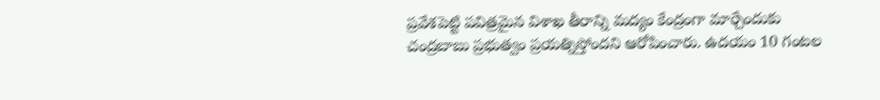ప్రవేశపెట్టి పవిత్రమైన విశాఖ తీరాన్ని మద్యం కేంద్రంగా మార్చేందుకు చంద్రబాబు ప్రభుత్వం ప్రయత్నిస్తోందని ఆరోపించారు. ఉదయం 10 గంటల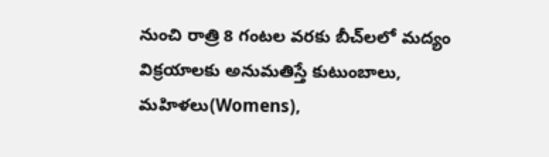నుంచి రాత్రి 8 గంటల వరకు బీచ్‌లలో మద్యం విక్రయాలకు అనుమతిస్తే కుటుంబాలు, మహిళలు(Womens),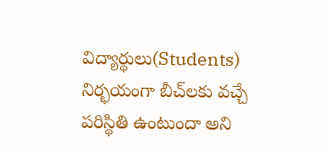విద్యార్థులు(Students) నిర్భయంగా బీచ్‌లకు వచ్చే పరిస్థితి ఉంటుందా అని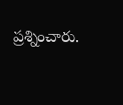ప్రశ్నించారు.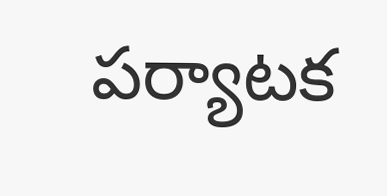పర్యాటక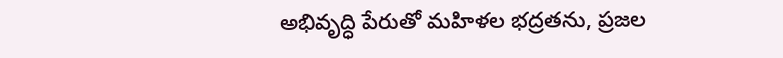అభివృద్ధి పేరుతో మహిళల భద్రతను, ప్రజల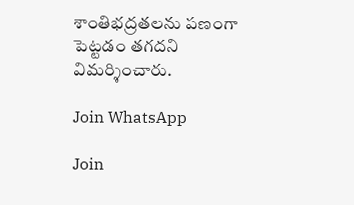శాంతిభద్రతలను పణంగా పెట్టడం తగదని విమర్శించారు.

Join WhatsApp

Join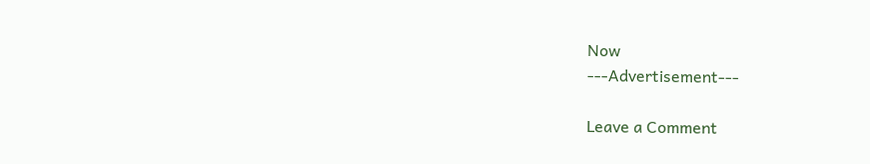Now
---Advertisement---

Leave a Comment